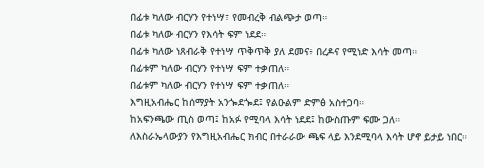በፊቱ ካለው ብርሃን የተነሣ፣ የመብረቅ ብልጭታ ወጣ።
በፊቱ ካለው ብርሃን የእሳት ፍም ነደደ።
በፊቱ ካለው ነጸብራቅ የተነሣ ጥቅጥቅ ያለ ደመና፥ በረዶና የሚነድ እሳት መጣ።
በፊቱም ካለው ብርሃን የተነሣ ፍም ተቃጠለ።
በፊቱም ካለው ብርሃን የተነሣ ፍም ተቃጠለ።
እግዚአብሔር ከሰማያት አንጐደጐደ፤ የልዑልም ድምፅ አስተጋባ።
ከአፍንጫው ጢስ ወጣ፤ ከአፉ የሚባላ እሳት ነደደ፤ ከውስጡም ፍሙ ጋለ።
ለእስራኤላውያን የእግዚአብሔር ክብር በተራራው ጫፍ ላይ እንደሚባላ እሳት ሆኖ ይታይ ነበር።